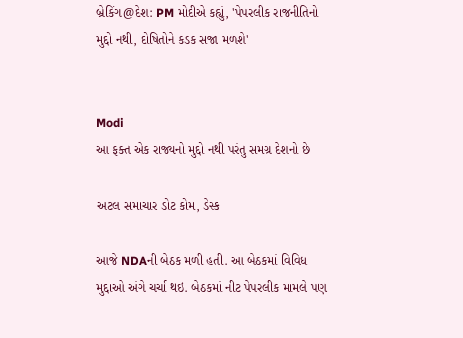બ્રેકિંગ@દેશ: PM મોદીએ કહ્યું, 'પેપરલીક રાજનીતિનો મુદ્દો નથી, દોષિતોને કડક સજા મળશે'


Modi
આ ફક્ત એક રાજ્યનો મુદ્દો નથી પરંતુ સમગ્ર દેશનો છે

અટલ સમાચાર ડોટ કોમ, ડેસ્ક

આજે NDAની બેઠક મળી હતી. આ બેઠકમાં વિવિધ મુદ્દાઓ અંગે ચર્ચા થઇ. બેઠકમાં નીટ પેપરલીક મામલે પણ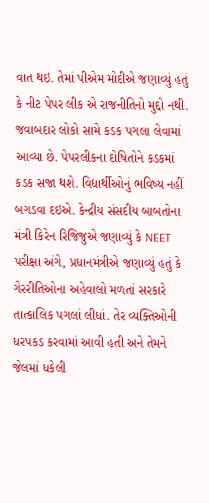વાત થઇ. તેમાં પીએમ મોદીએ જણાવ્યું હતું કે નીટ પેપર લીક એ રાજનીતિનો મુદ્દો નથી. જવાબદાર લોકો સામે કડક પગલા લેવામાં આવ્યા છે. પેપરલીકના દોષિતોને કડકમાં કડક સજા થશે. વિદ્યાર્થીઓનું ભવિષ્ય નહીં બગડવા દઇએ. કેન્દ્રીય સંસદીય બાબતોના મંત્રી કિરેન રિજિજુએ જણાવ્યું કે NEET પરીક્ષા અંગે, પ્રધાનમંત્રીએ જણાવ્યું હતું કે ગેરરીતિઓના અહેવાલો મળતાં સરકારે તાત્કાલિક પગલાં લીધાં. તેર વ્યક્તિઓની ધરપકડ કરવામાં આવી હતી અને તેમને જેલમાં ધકેલી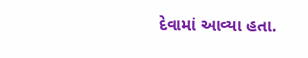દેવામાં આવ્યા હતા.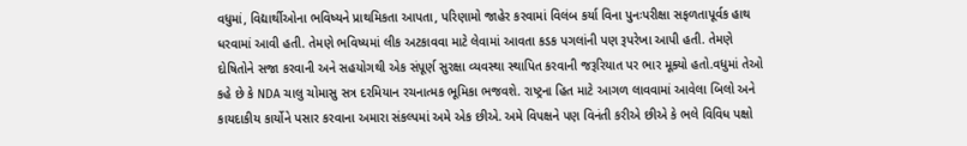વધુમાં, વિદ્યાર્થીઓના ભવિષ્યને પ્રાથમિકતા આપતા, પરિણામો જાહેર કરવામાં વિલંબ કર્યા વિના પુનઃપરીક્ષા સફળતાપૂર્વક હાથ ધરવામાં આવી હતી. તેમણે ભવિષ્યમાં લીક અટકાવવા માટે લેવામાં આવતા કડક પગલાંની પણ રૂપરેખા આપી હતી. તેમણે દોષિતોને સજા કરવાની અને સહયોગથી એક સંપૂર્ણ સુરક્ષા વ્યવસ્થા સ્થાપિત કરવાની જરૂરિયાત પર ભાર મૂક્યો હતો.વધુમાં તેઓ કહે છે કે NDA ચાલુ ચોમાસુ સત્ર દરમિયાન રચનાત્મક ભૂમિકા ભજવશે. રાષ્ટ્રના હિત માટે આગળ લાવવામાં આવેલા બિલો અને કાયદાકીય કાર્યોને પસાર કરવાના અમારા સંકલ્પમાં અમે એક છીએ. અમે વિપક્ષને પણ વિનંતી કરીએ છીએ કે ભલે વિવિધ પક્ષો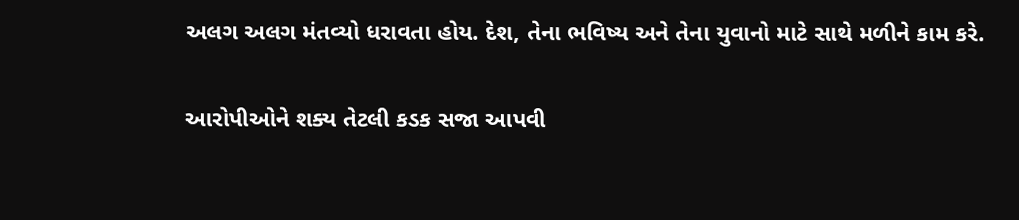અલગ અલગ મંતવ્યો ધરાવતા હોય. દેશ, તેના ભવિષ્ય અને તેના યુવાનો માટે સાથે મળીને કામ કરે.

આરોપીઓને શક્ય તેટલી કડક સજા આપવી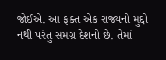જોઈએ. આ ફક્ત એક રાજ્યનો મુદ્દો નથી પરંતુ સમગ્ર દેશનો છે. તેમાં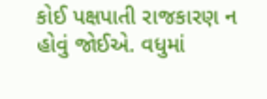કોઈ પક્ષપાતી રાજકારણ ન હોવું જોઈએ. વધુમાં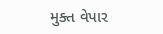મુક્ત વેપાર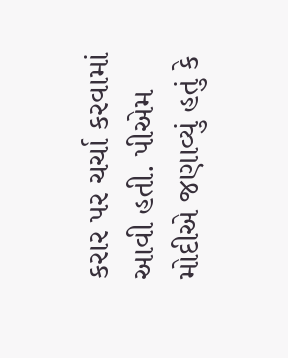કરાર પર ચર્ચા કરવામાં આવી હતી. પીએમ મોદીએ જણાવ્યું હતું કે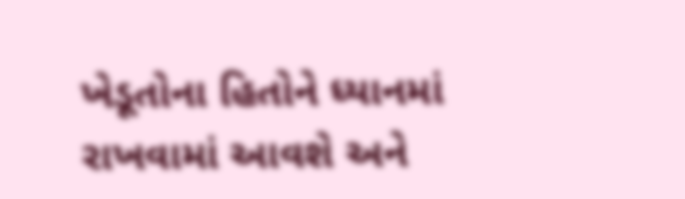ખેડૂતોના હિતોને ધ્યાનમાં રાખવામાં આવશે અને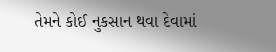તેમને કોઈ નુકસાન થવા દેવામાં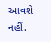આવશે નહીં.